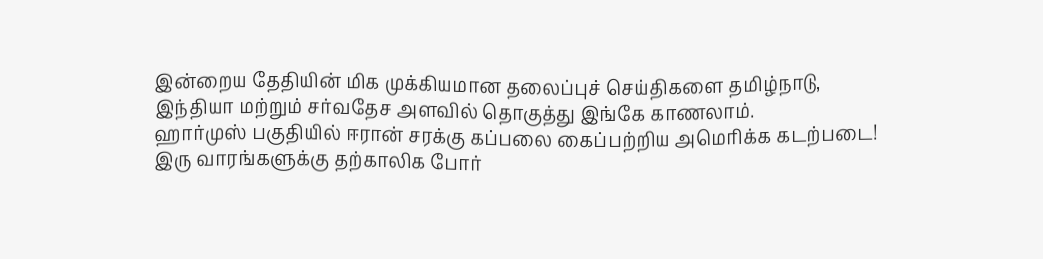இன்றைய தேதியின் மிக முக்கியமான தலைப்புச் செய்திகளை தமிழ்நாடு, இந்தியா மற்றும் சர்வதேச அளவில் தொகுத்து இங்கே காணலாம்.
ஹார்முஸ் பகுதியில் ஈரான் சரக்கு கப்பலை கைப்பற்றிய அமெரிக்க கடற்படை!
இரு வாரங்களுக்கு தற்காலிக போர்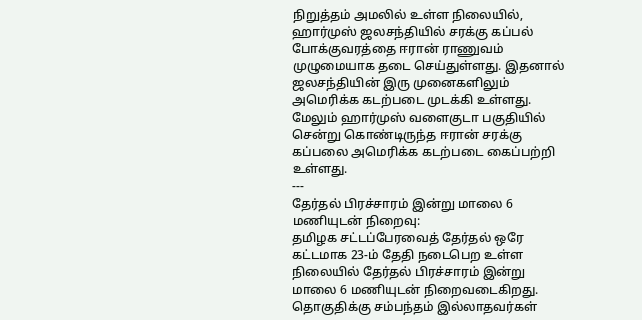நிறுத்தம் அமலில் உள்ள நிலையில், ஹார்முஸ் ஜலசந்தியில் சரக்கு கப்பல் போக்குவரத்தை ஈரான் ராணுவம் முழுமையாக தடை செய்துள்ளது. இதனால் ஜலசந்தியின் இரு முனைகளிலும் அமெரிக்க கடற்படை முடக்கி உள்ளது. மேலும் ஹார்முஸ் வளைகுடா பகுதியில் சென்று கொண்டிருந்த ஈரான் சரக்கு கப்பலை அமெரிக்க கடற்படை கைப்பற்றி உள்ளது.
---
தேர்தல் பிரச்சாரம் இன்று மாலை 6 மணியுடன் நிறைவு:
தமிழக சட்டப்பேரவைத் தேர்தல் ஒரே கட்டமாக 23-ம் தேதி நடைபெற உள்ள நிலையில் தேர்தல் பிரச்சாரம் இன்று மாலை 6 மணியுடன் நிறைவடைகிறது. தொகுதிக்கு சம்பந்தம் இல்லாதவர்கள்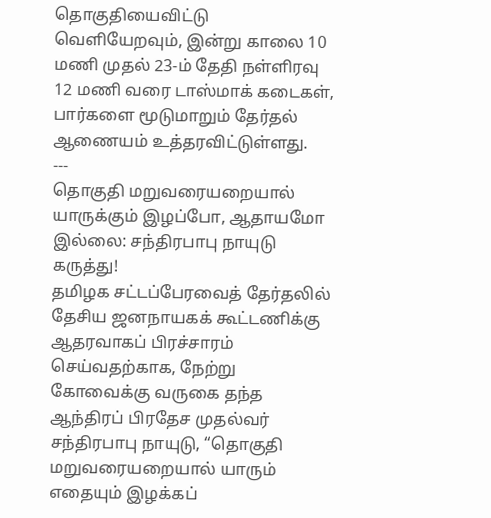தொகுதியைவிட்டு வெளியேறவும், இன்று காலை 10 மணி முதல் 23-ம் தேதி நள்ளிரவு 12 மணி வரை டாஸ்மாக் கடைகள், பார்களை மூடுமாறும் தேர்தல் ஆணையம் உத்தரவிட்டுள்ளது.
---
தொகுதி மறுவரையறையால் யாருக்கும் இழப்போ, ஆதாயமோ இல்லை: சந்திரபாபு நாயுடு கருத்து!
தமிழக சட்டப்பேரவைத் தேர்தலில் தேசிய ஜனநாயகக் கூட்டணிக்கு ஆதரவாகப் பிரச்சாரம் செய்வதற்காக, நேற்று கோவைக்கு வருகை தந்த ஆந்திரப் பிரதேச முதல்வர் சந்திரபாபு நாயுடு, “தொகுதி மறுவரையறையால் யாரும் எதையும் இழக்கப்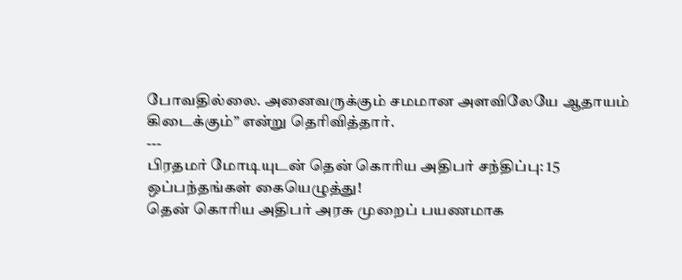போவதில்லை. அனைவருக்கும் சமமான அளவிலேயே ஆதாயம் கிடைக்கும்” என்று தெரிவித்தார்.
---
பிரதமர் மோடியுடன் தென் கொரிய அதிபர் சந்திப்பு: 15 ஒப்பந்தங்கள் கையெழுத்து!
தென் கொரிய அதிபர் அரசு முறைப் பயணமாக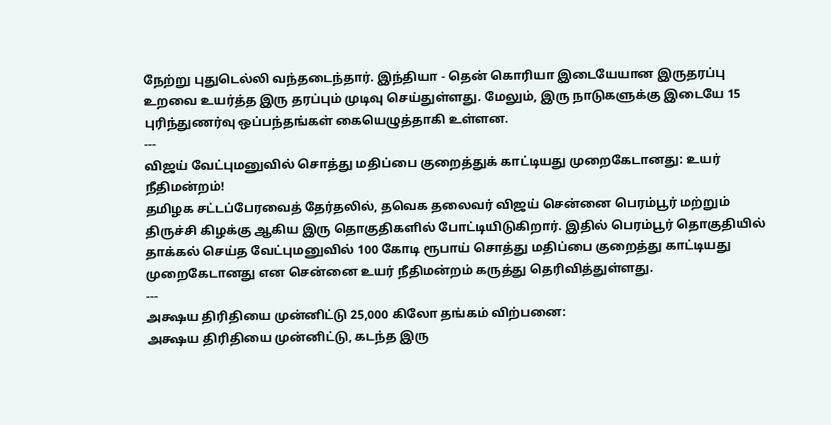நேற்று புதுடெல்லி வந்தடைந்தார். இந்தியா - தென் கொரியா இடையேயான இருதரப்பு உறவை உயர்த்த இரு தரப்பும் முடிவு செய்துள்ளது. மேலும், இரு நாடுகளுக்கு இடையே 15 புரிந்துணர்வு ஒப்பந்தங்கள் கையெழுத்தாகி உள்ளன.
---
விஜய் வேட்புமனுவில் சொத்து மதிப்பை குறைத்துக் காட்டியது முறைகேடானது: உயர் நீதிமன்றம்!
தமிழக சட்டப்பேரவைத் தேர்தலில், தவெக தலைவர் விஜய் சென்னை பெரம்பூர் மற்றும் திருச்சி கிழக்கு ஆகிய இரு தொகுதிகளில் போட்டியிடுகிறார். இதில் பெரம்பூர் தொகுதியில் தாக்கல் செய்த வேட்புமனுவில் 100 கோடி ரூபாய் சொத்து மதிப்பை குறைத்து காட்டியது முறைகேடானது என சென்னை உயர் நீதிமன்றம் கருத்து தெரிவித்துள்ளது.
---
அக்ஷய திரிதியை முன்னிட்டு 25,000 கிலோ தங்கம் விற்பனை:
அக்ஷய திரிதியை முன்னிட்டு, கடந்த இரு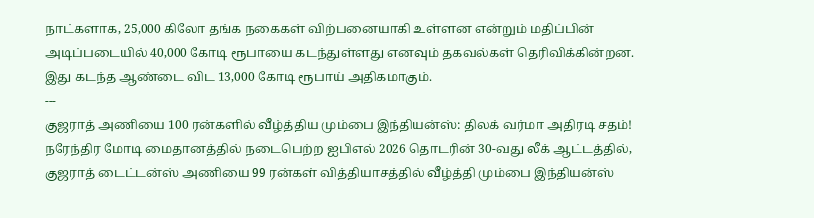நாட்களாக, 25,000 கிலோ தங்க நகைகள் விற்பனையாகி உள்ளன என்றும் மதிப்பின் அடிப்படையில் 40,000 கோடி ரூபாயை கடந்துள்ளது எனவும் தகவல்கள் தெரிவிக்கின்றன. இது கடந்த ஆண்டை விட 13,000 கோடி ரூபாய் அதிகமாகும்.
---
குஜராத் அணியை 100 ரன்களில் வீழ்த்திய மும்பை இந்தியன்ஸ்: திலக் வர்மா அதிரடி சதம்!
நரேந்திர மோடி மைதானத்தில் நடைபெற்ற ஐபிஎல் 2026 தொடரின் 30-வது லீக் ஆட்டத்தில், குஜராத் டைட்டன்ஸ் அணியை 99 ரன்கள் வித்தியாசத்தில் வீழ்த்தி மும்பை இந்தியன்ஸ்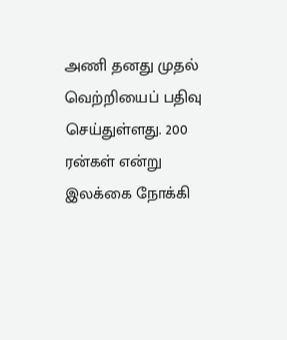அணி தனது முதல் வெற்றியைப் பதிவு செய்துள்ளது. 200 ரன்கள் என்று இலக்கை நோக்கி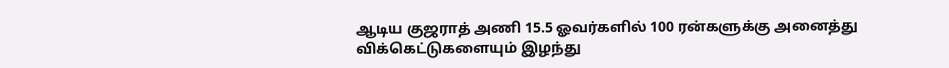ஆடிய குஜராத் அணி 15.5 ஓவர்களில் 100 ரன்களுக்கு அனைத்து விக்கெட்டுகளையும் இழந்து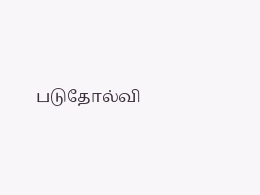படுதோல்வி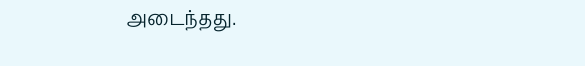அடைந்தது.